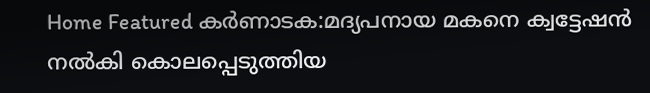Home Featured കർണാടക:മദ്യപനായ മകനെ ക്വട്ടേഷൻ നൽകി കൊലപ്പെടുത്തിയ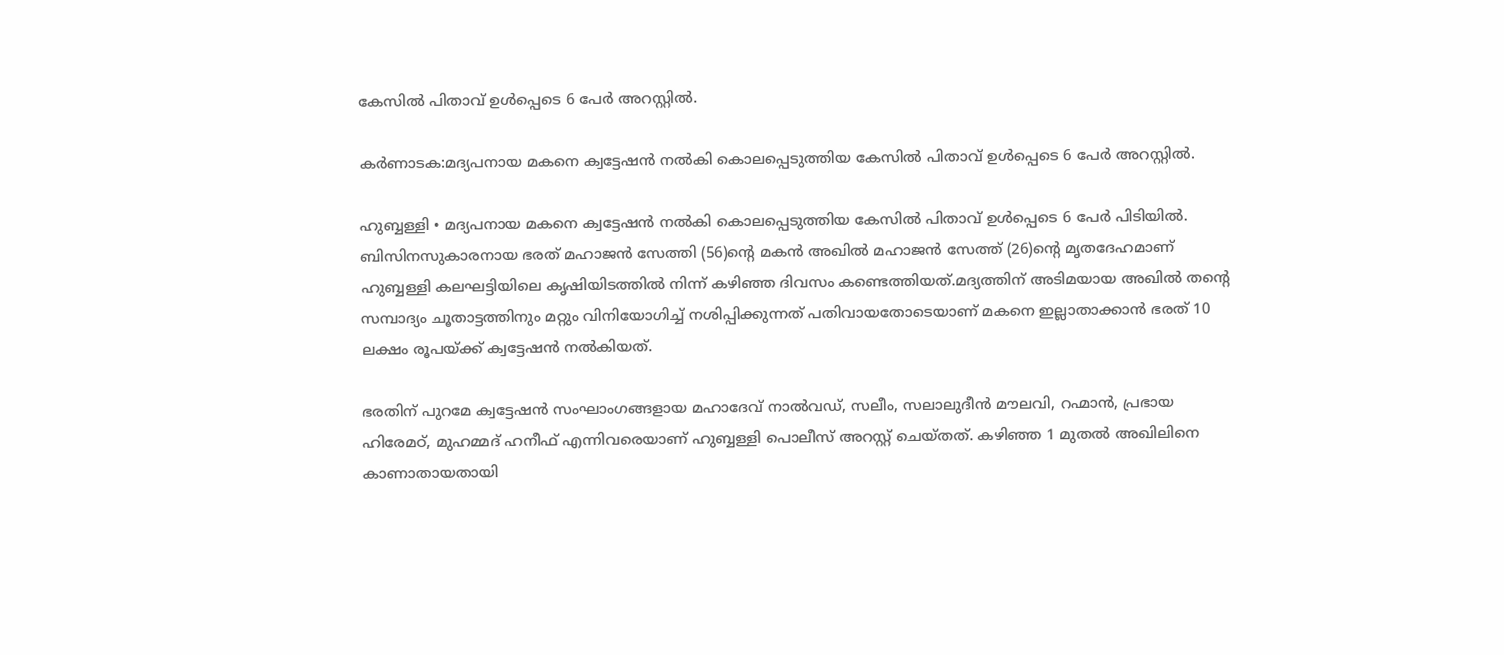കേസിൽ പിതാവ് ഉൾപ്പെടെ 6 പേർ അറസ്റ്റിൽ.

കർണാടക:മദ്യപനായ മകനെ ക്വട്ടേഷൻ നൽകി കൊലപ്പെടുത്തിയ കേസിൽ പിതാവ് ഉൾപ്പെടെ 6 പേർ അറസ്റ്റിൽ.

ഹുബ്ബള്ളി • മദ്യപനായ മകനെ ക്വട്ടേഷൻ നൽകി കൊലപ്പെടുത്തിയ കേസിൽ പിതാവ് ഉൾപ്പെടെ 6 പേർ പിടിയിൽ. ബിസിനസുകാരനായ ഭരത് മഹാജൻ സേത്തി (56)ന്റെ മകൻ അഖിൽ മഹാജൻ സേത്ത് (26)ന്റെ മൃതദേഹമാണ് ഹുബ്ബള്ളി കലഘട്ടിയിലെ കൃഷിയിടത്തിൽ നിന്ന് കഴിഞ്ഞ ദിവസം കണ്ടെത്തിയത്.മദ്യത്തിന് അടിമയായ അഖിൽ തന്റെ സമ്പാദ്യം ചൂതാട്ടത്തിനും മറ്റും വിനിയോഗിച്ച് നശിപ്പിക്കുന്നത് പതിവായതോടെയാണ് മകനെ ഇല്ലാതാക്കാൻ ഭരത് 10 ലക്ഷം രൂപയ്ക്ക് ക്വട്ടേഷൻ നൽകിയത്.

ഭരതിന് പുറമേ ക്വട്ടേഷൻ സംഘാംഗങ്ങളായ മഹാദേവ് നാൽവഡ്, സലീം, സലാലുദീൻ മൗലവി, റഹ്മാൻ, പ്രഭായ ഹിരേമഠ്, മുഹമ്മദ് ഹനീഫ് എന്നിവരെയാണ് ഹുബ്ബള്ളി പൊലീസ് അറസ്റ്റ് ചെയ്തത്. കഴിഞ്ഞ 1 മുതൽ അഖിലിനെ കാണാതായതായി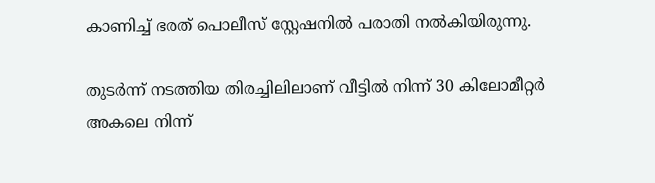കാണിച്ച് ഭരത് പൊലീസ് സ്റ്റേഷനിൽ പരാതി നൽകിയിരുന്നു.

തുടർന്ന് നടത്തിയ തിരച്ചിലിലാണ് വീട്ടിൽ നിന്ന് 30 കിലോമീറ്റർ അകലെ നിന്ന്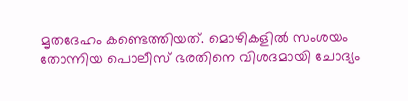മൃതദേഹം കണ്ടെത്തിയത്. മൊഴികളിൽ സംശയം തോന്നിയ പൊലീസ് ഭരതിനെ വിശദമായി ചോദ്യം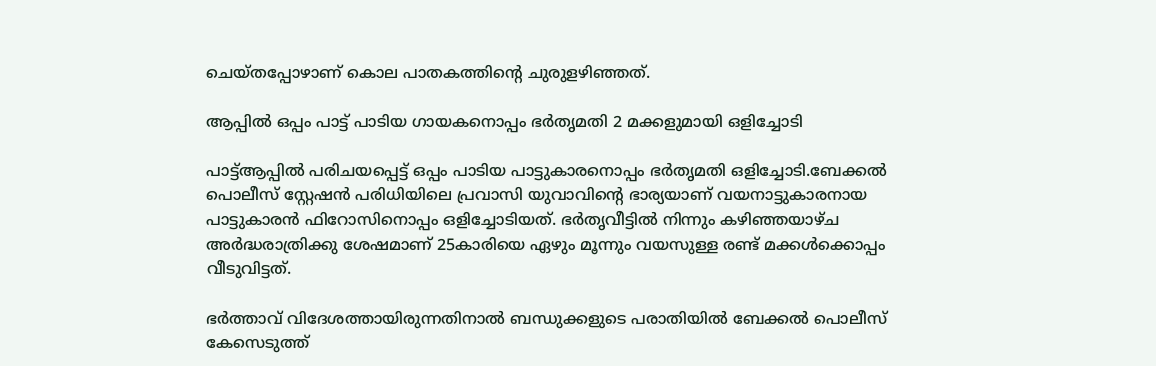ചെയ്തപ്പോഴാണ് കൊല പാതകത്തിന്റെ ചുരുളഴിഞ്ഞത്.

ആപ്പില്‍ ഒപ്പം പാട്ട് പാടിയ ഗായകനൊപ്പം ഭര്‍തൃമതി 2 മക്കളുമായി ഒളിച്ചോടി

പാട്ട്‌ആപ്പില്‍ പരിചയപ്പെട്ട് ഒപ്പം പാടിയ പാട്ടുകാരനൊപ്പം ഭര്‍തൃമതി ഒളിച്ചോടി.ബേക്കല്‍ പൊലീസ് സ്റ്റേഷന്‍ പരിധിയിലെ പ്രവാസി യുവാവിന്റെ ഭാര്യയാണ് വയനാട്ടുകാരനായ പാട്ടുകാരന്‍ ഫിറോസിനൊപ്പം ഒളിച്ചോടിയത്. ഭര്‍തൃവീട്ടില്‍ നിന്നും കഴിഞ്ഞയാഴ്ച അര്‍ദ്ധരാത്രിക്കു ശേഷമാണ് 25കാരിയെ ഏഴും മൂന്നും വയസുള്ള രണ്ട് മക്കള്‍ക്കൊപ്പം വീടുവിട്ടത്.

ഭര്‍ത്താവ് വിദേശത്തായിരുന്നതിനാല്‍ ബന്ധുക്കളുടെ പരാതിയില്‍ ബേക്കല്‍ പൊലീസ് കേസെടുത്ത്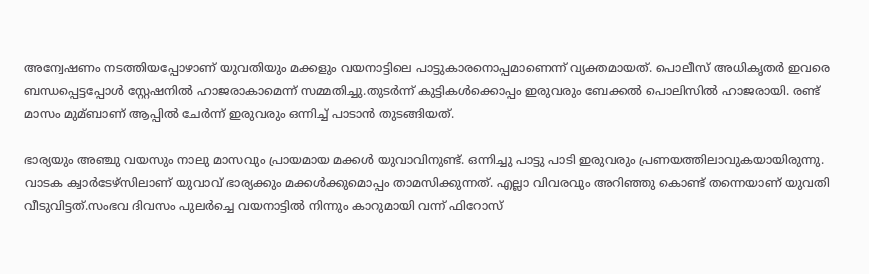അന്വേഷണം നടത്തിയപ്പോഴാണ് യുവതിയും മക്കളും വയനാട്ടിലെ പാട്ടുകാരനൊപ്പമാണെന്ന് വ്യക്തമായത്. പൊലീസ് അധികൃതര്‍ ഇവരെ ബന്ധപ്പെട്ടപ്പോള്‍ സ്റ്റേഷനില്‍ ഹാജരാകാമെന്ന് സമ്മതിച്ചു.തുടര്‍ന്ന് കുട്ടികള്‍ക്കൊപ്പം ഇരുവരും ബേക്കല്‍ പൊലിസില്‍ ഹാജരായി. രണ്ട് മാസം മുമ്ബാണ് ആപ്പില്‍ ചേര്‍ന്ന് ഇരുവരും ഒന്നിച്ച്‌ പാടാന്‍ തുടങ്ങിയത്.

ഭാര്യയും അഞ്ചു വയസും നാലു മാസവും പ്രായമായ മക്കള്‍ യുവാവിനുണ്ട്. ഒന്നിച്ചു പാട്ടു പാടി ഇരുവരും പ്രണയത്തിലാവുകയായിരുന്നു. വാടക ക്വാര്‍ടേഴ്‌സിലാണ് യുവാവ് ഭാര്യക്കും മക്കള്‍ക്കുമൊപ്പം താമസിക്കുന്നത്. എല്ലാ വിവരവും അറിഞ്ഞു കൊണ്ട് തന്നെയാണ് യുവതി വീടുവിട്ടത്.സംഭവ ദിവസം പുലര്‍ച്ചെ വയനാട്ടില്‍ നിന്നും കാറുമായി വന്ന് ഫിറോസ്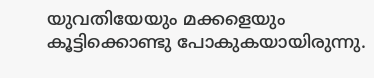യുവതിയേയും മക്കളെയും കൂട്ടിക്കൊണ്ടു പോകുകയായിരുന്നു.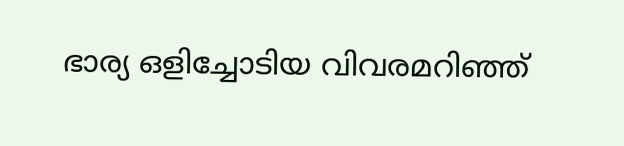ഭാര്യ ഒളിച്ചോടിയ വിവരമറിഞ്ഞ്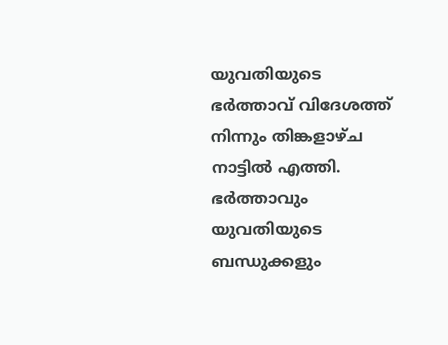യുവതിയുടെ ഭര്‍ത്താവ് വിദേശത്ത് നിന്നും തിങ്കളാഴ്ച നാട്ടില്‍ എത്തി. ഭര്‍ത്താവും യുവതിയുടെ ബന്ധുക്കളും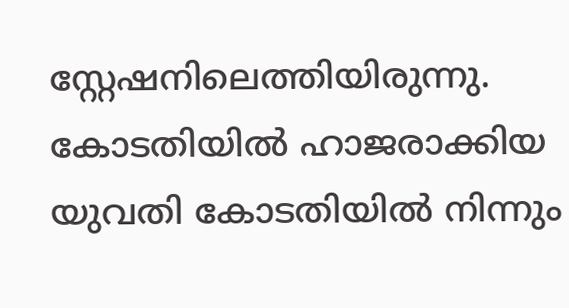സ്റ്റേഷനിലെത്തിയിരുന്നു. കോടതിയില്‍ ഹാജരാക്കിയ യുവതി കോടതിയില്‍ നിന്നും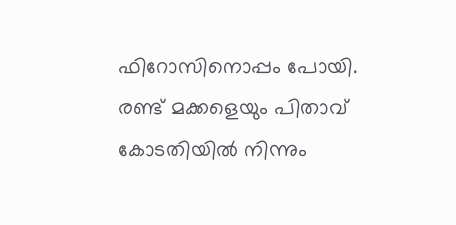ഫിറോസിനൊപ്പം പോയി. രണ്ട് മക്കളെയും പിതാവ് കോടതിയില്‍ നിന്നും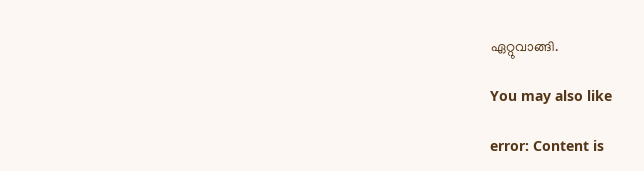ഏറ്റുവാങ്ങി.

You may also like

error: Content is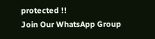protected !!
Join Our WhatsApp Group